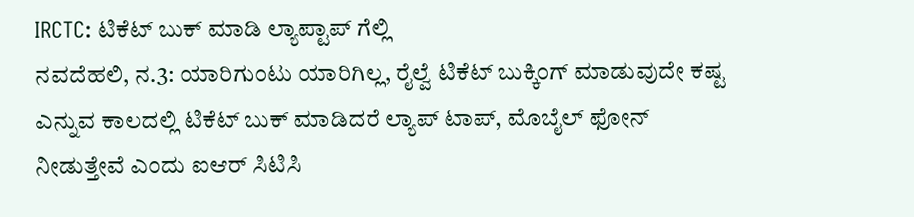IRCTC: ಟಿಕೆಟ್ ಬುಕ್ ಮಾಡಿ ಲ್ಯಾಪ್ಟಾಪ್ ಗೆಲ್ಲಿ
ನವದೆಹಲಿ, ನ.3: ಯಾರಿಗುಂಟು ಯಾರಿಗಿಲ್ಲ, ರೈಲ್ವೆ ಟಿಕೆಟ್ ಬುಕ್ಕಿಂಗ್ ಮಾಡುವುದೇ ಕಷ್ಟ ಎನ್ನುವ ಕಾಲದಲ್ಲಿ ಟಿಕೆಟ್ ಬುಕ್ ಮಾಡಿದರೆ ಲ್ಯಾಪ್ ಟಾಪ್, ಮೊಬೈಲ್ ಫೋನ್ ನೀಡುತ್ತೇವೆ ಎಂದು ಐಆರ್ ಸಿಟಿಸಿ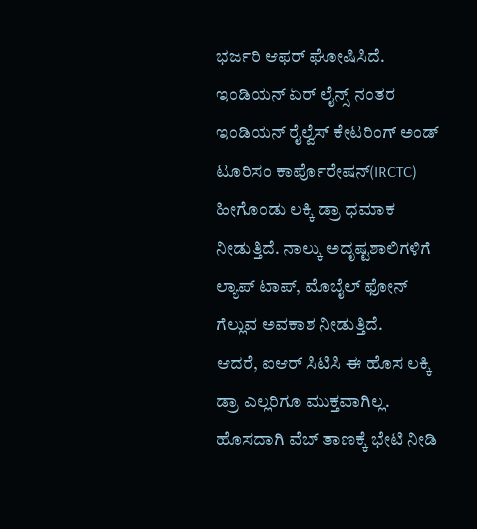ಭರ್ಜರಿ ಆಫರ್ ಘೋಷಿಸಿದೆ.
ಇಂಡಿಯನ್ ಏರ್ ಲೈನ್ಸ್ ನಂತರ ಇಂಡಿಯನ್ ರೈಲ್ವೆಸ್ ಕೇಟರಿಂಗ್ ಅಂಡ್ ಟೂರಿಸಂ ಕಾರ್ಪೊರೇಷನ್(IRCTC) ಹೀಗೊಂಡು ಲಕ್ಕಿ ಡ್ರಾ ಧಮಾಕ ನೀಡುತ್ತಿದೆ. ನಾಲ್ಕು ಅದೃಷ್ಟಶಾಲಿಗಳಿಗೆ ಲ್ಯಾಪ್ ಟಾಪ್, ಮೊಬೈಲ್ ಫೋನ್ ಗೆಲ್ಲುವ ಅವಕಾಶ ನೀಡುತ್ತಿದೆ.
ಆದರೆ, ಐಆರ್ ಸಿಟಿಸಿ ಈ ಹೊಸ ಲಕ್ಕಿ ಡ್ರಾ ಎಲ್ಲರಿಗೂ ಮುಕ್ತವಾಗಿಲ್ಲ. ಹೊಸದಾಗಿ ವೆಬ್ ತಾಣಕ್ಕೆ ಭೇಟಿ ನೀಡಿ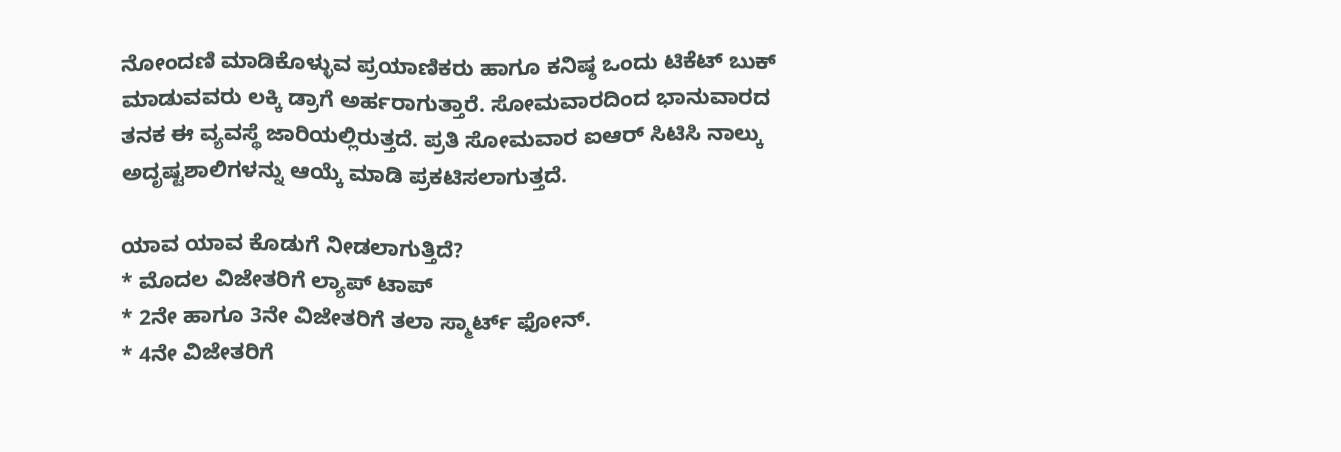ನೋಂದಣಿ ಮಾಡಿಕೊಳ್ಳುವ ಪ್ರಯಾಣಿಕರು ಹಾಗೂ ಕನಿಷ್ಠ ಒಂದು ಟಿಕೆಟ್ ಬುಕ್ ಮಾಡುವವರು ಲಕ್ಕಿ ಡ್ರಾಗೆ ಅರ್ಹರಾಗುತ್ತಾರೆ. ಸೋಮವಾರದಿಂದ ಭಾನುವಾರದ ತನಕ ಈ ವ್ಯವಸ್ಥೆ ಜಾರಿಯಲ್ಲಿರುತ್ತದೆ. ಪ್ರತಿ ಸೋಮವಾರ ಐಆರ್ ಸಿಟಿಸಿ ನಾಲ್ಕು ಅದೃಷ್ಟಶಾಲಿಗಳನ್ನು ಆಯ್ಕೆ ಮಾಡಿ ಪ್ರಕಟಿಸಲಾಗುತ್ತದೆ.

ಯಾವ ಯಾವ ಕೊಡುಗೆ ನೀಡಲಾಗುತ್ತಿದೆ?
* ಮೊದಲ ವಿಜೇತರಿಗೆ ಲ್ಯಾಪ್ ಟಾಪ್
* 2ನೇ ಹಾಗೂ 3ನೇ ವಿಜೇತರಿಗೆ ತಲಾ ಸ್ಮಾರ್ಟ್ ಫೋನ್.
* 4ನೇ ವಿಜೇತರಿಗೆ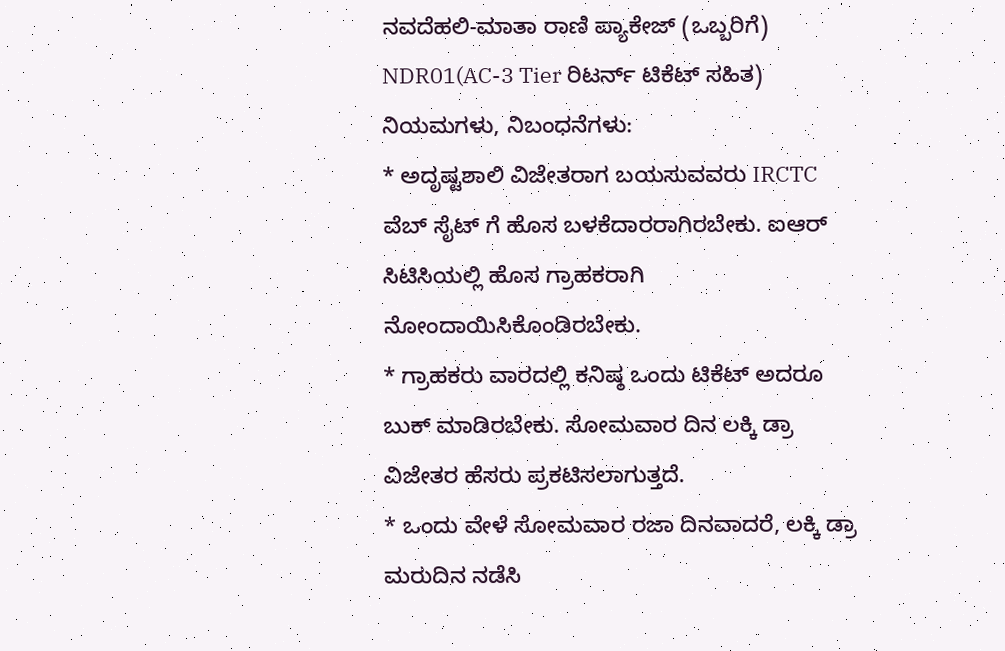ನವದೆಹಲಿ-ಮಾತಾ ರಾಣಿ ಪ್ಯಾಕೇಜ್ (ಒಬ್ಬರಿಗೆ) NDR01(AC-3 Tier ರಿಟರ್ನ್ ಟಿಕೆಟ್ ಸಹಿತ)
ನಿಯಮಗಳು, ನಿಬಂಧನೆಗಳು:
* ಅದೃಷ್ಟಶಾಲಿ ವಿಜೇತರಾಗ ಬಯಸುವವರು IRCTC ವೆಬ್ ಸೈಟ್ ಗೆ ಹೊಸ ಬಳಕೆದಾರರಾಗಿರಬೇಕು. ಐಆರ್ ಸಿಟಿಸಿಯಲ್ಲಿ ಹೊಸ ಗ್ರಾಹಕರಾಗಿ ನೋಂದಾಯಿಸಿಕೊಂಡಿರಬೇಕು.
* ಗ್ರಾಹಕರು ವಾರದಲ್ಲಿ ಕನಿಷ್ಠ ಒಂದು ಟಿಕೆಟ್ ಅದರೂ ಬುಕ್ ಮಾಡಿರಬೇಕು. ಸೋಮವಾರ ದಿನ ಲಕ್ಕಿ ಡ್ರಾ ವಿಜೇತರ ಹೆಸರು ಪ್ರಕಟಿಸಲಾಗುತ್ತದೆ.
* ಒಂದು ವೇಳೆ ಸೋಮವಾರ ರಜಾ ದಿನವಾದರೆ, ಲಕ್ಕಿ ಡ್ರಾ ಮರುದಿನ ನಡೆಸಿ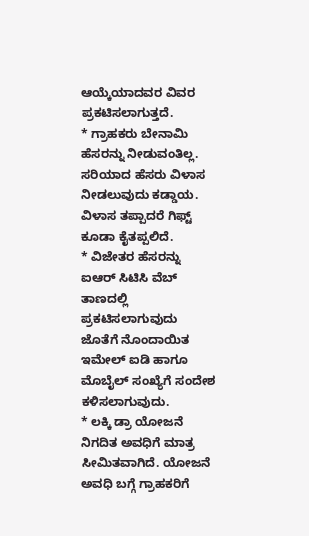ಆಯ್ಕೆಯಾದವರ ವಿವರ ಪ್ರಕಟಿಸಲಾಗುತ್ತದೆ.
* ಗ್ರಾಹಕರು ಬೇನಾಮಿ ಹೆಸರನ್ನು ನೀಡುವಂತಿಲ್ಲ. ಸರಿಯಾದ ಹೆಸರು ವಿಳಾಸ ನೀಡಲುವುದು ಕಡ್ಡಾಯ. ವಿಳಾಸ ತಪ್ಪಾದರೆ ಗಿಫ್ಟ್ ಕೂಡಾ ಕೈತಪ್ಪಲಿದೆ.
* ವಿಜೇತರ ಹೆಸರನ್ನು ಐಆರ್ ಸಿಟಿಸಿ ವೆಬ್ ತಾಣದಲ್ಲಿ ಪ್ರಕಟಿಸಲಾಗುವುದು ಜೊತೆಗೆ ನೊಂದಾಯಿತ ಇಮೇಲ್ ಐಡಿ ಹಾಗೂ ಮೊಬೈಲ್ ಸಂಖ್ಯೆಗೆ ಸಂದೇಶ ಕಳಿಸಲಾಗುವುದು.
* ಲಕ್ಕಿ ಡ್ರಾ ಯೋಜನೆ ನಿಗದಿತ ಅವಧಿಗೆ ಮಾತ್ರ ಸೀಮಿತವಾಗಿದೆ. ಯೋಜನೆ ಅವಧಿ ಬಗ್ಗೆ ಗ್ರಾಹಕರಿಗೆ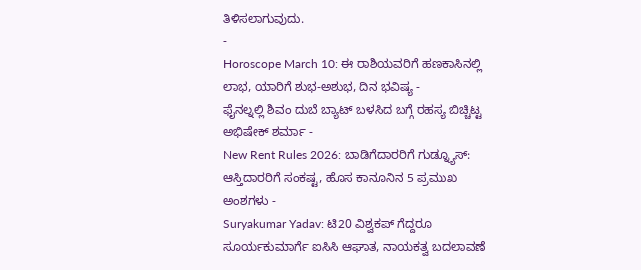ತಿಳಿಸಲಾಗುವುದು.
-
Horoscope March 10: ಈ ರಾಶಿಯವರಿಗೆ ಹಣಕಾಸಿನಲ್ಲಿ ಲಾಭ, ಯಾರಿಗೆ ಶುಭ-ಅಶುಭ, ದಿನ ಭವಿಷ್ಯ -
ಫೈನಲ್ನಲ್ಲಿ ಶಿವಂ ದುಬೆ ಬ್ಯಾಟ್ ಬಳಸಿದ ಬಗ್ಗೆ ರಹಸ್ಯ ಬಿಚ್ಚಿಟ್ಟ ಅಭಿಷೇಕ್ ಶರ್ಮಾ -
New Rent Rules 2026: ಬಾಡಿಗೆದಾರರಿಗೆ ಗುಡ್ನ್ಯೂಸ್: ಆಸ್ತಿದಾರರಿಗೆ ಸಂಕಷ್ಟ, ಹೊಸ ಕಾನೂನಿನ 5 ಪ್ರಮುಖ ಅಂಶಗಳು -
Suryakumar Yadav: ಟಿ20 ವಿಶ್ವಕಪ್ ಗೆದ್ದರೂ ಸೂರ್ಯಕುಮಾರ್ಗೆ ಐಸಿಸಿ ಆಘಾತ, ನಾಯಕತ್ವ ಬದಲಾವಣೆ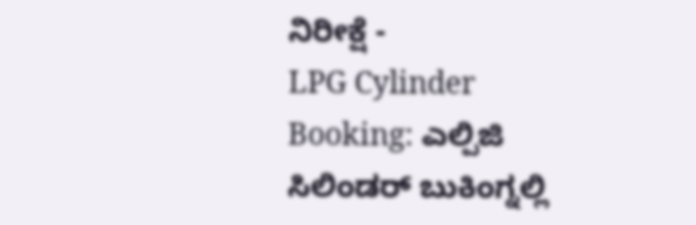ನಿರೀಕ್ಷೆ -
LPG Cylinder Booking: ಎಲ್ಪಿಜಿ ಸಿಲಿಂಡರ್ ಬುಕಿಂಗ್ನಲ್ಲಿ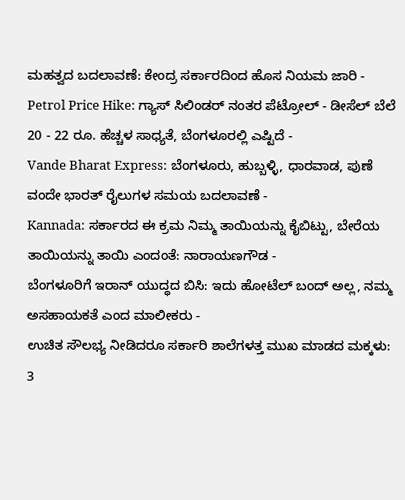ಮಹತ್ವದ ಬದಲಾವಣೆ: ಕೇಂದ್ರ ಸರ್ಕಾರದಿಂದ ಹೊಸ ನಿಯಮ ಜಾರಿ -
Petrol Price Hike: ಗ್ಯಾಸ್ ಸಿಲಿಂಡರ್ ನಂತರ ಪೆಟ್ರೋಲ್ - ಡೀಸೆಲ್ ಬೆಲೆ 20 - 22 ರೂ. ಹೆಚ್ಚಳ ಸಾಧ್ಯತೆ, ಬೆಂಗಳೂರಲ್ಲಿ ಎಷ್ಟಿದೆ -
Vande Bharat Express: ಬೆಂಗಳೂರು, ಹುಬ್ಬಳ್ಳಿ, ಧಾರವಾಡ, ಪುಣೆ ವಂದೇ ಭಾರತ್ ರೈಲುಗಳ ಸಮಯ ಬದಲಾವಣೆ -
Kannada: ಸರ್ಕಾರದ ಈ ಕ್ರಮ ನಿಮ್ಮ ತಾಯಿಯನ್ನು ಕೈಬಿಟ್ಟು, ಬೇರೆಯ ತಾಯಿಯನ್ನು ತಾಯಿ ಎಂದಂತೆ: ನಾರಾಯಣಗೌಡ -
ಬೆಂಗಳೂರಿಗೆ ಇರಾನ್ ಯುದ್ಧದ ಬಿಸಿ: ಇದು ಹೋಟೆಲ್ ಬಂದ್ ಅಲ್ಲ, ನಮ್ಮ ಅಸಹಾಯಕತೆ ಎಂದ ಮಾಲೀಕರು -
ಉಚಿತ ಸೌಲಭ್ಯ ನೀಡಿದರೂ ಸರ್ಕಾರಿ ಶಾಲೆಗಳತ್ತ ಮುಖ ಮಾಡದ ಮಕ್ಕಳು: 3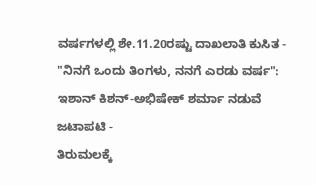ವರ್ಷಗಳಲ್ಲಿ ಶೇ.11.20ರಷ್ಟು ದಾಖಲಾತಿ ಕುಸಿತ -
"ನಿನಗೆ ಒಂದು ತಿಂಗಳು, ನನಗೆ ಎರಡು ವರ್ಷ": ಇಶಾನ್ ಕಿಶನ್-ಅಭಿಷೇಕ್ ಶರ್ಮಾ ನಡುವೆ ಜಟಾಪಟಿ -
ತಿರುಮಲಕ್ಕೆ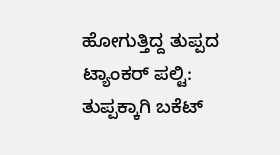ಹೋಗುತ್ತಿದ್ದ ತುಪ್ಪದ ಟ್ಯಾಂಕರ್ ಪಲ್ಟಿ: ತುಪ್ಪಕ್ಕಾಗಿ ಬಕೆಟ್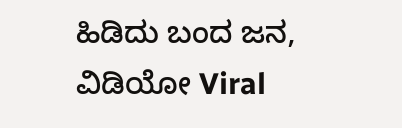ಹಿಡಿದು ಬಂದ ಜನ, ವಿಡಿಯೋ Viral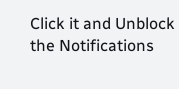Click it and Unblock the Notifications